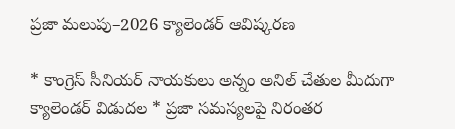ప్రజా మలుపు–2026 క్యాలెండర్ ఆవిష్కరణ

* కాంగ్రెస్ సీనియర్ నాయకులు అన్నం అనిల్ చేతుల మీదుగా క్యాలెండర్ విడుదల * ప్రజా సమస్యలపై నిరంతర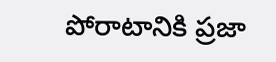పోరాటానికి ప్రజా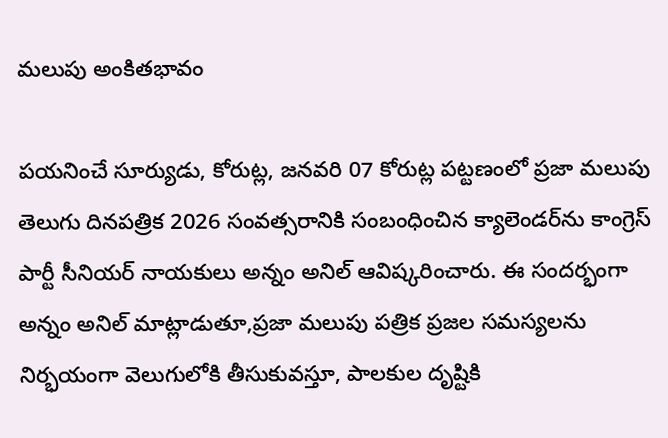మలుపు అంకితభావం

పయనించే సూర్యుడు, కోరుట్ల, జనవరి 07 కోరుట్ల పట్టణంలో ప్రజా మలుపు తెలుగు దినపత్రిక 2026 సంవత్సరానికి సంబంధించిన క్యాలెండర్‌ను కాంగ్రెస్ పార్టీ సీనియర్ నాయకులు అన్నం అనిల్ ఆవిష్కరించారు. ఈ సందర్భంగా అన్నం అనిల్ మాట్లాడుతూ,ప్రజా మలుపు పత్రిక ప్రజల సమస్యలను నిర్భయంగా వెలుగులోకి తీసుకువస్తూ, పాలకుల దృష్టికి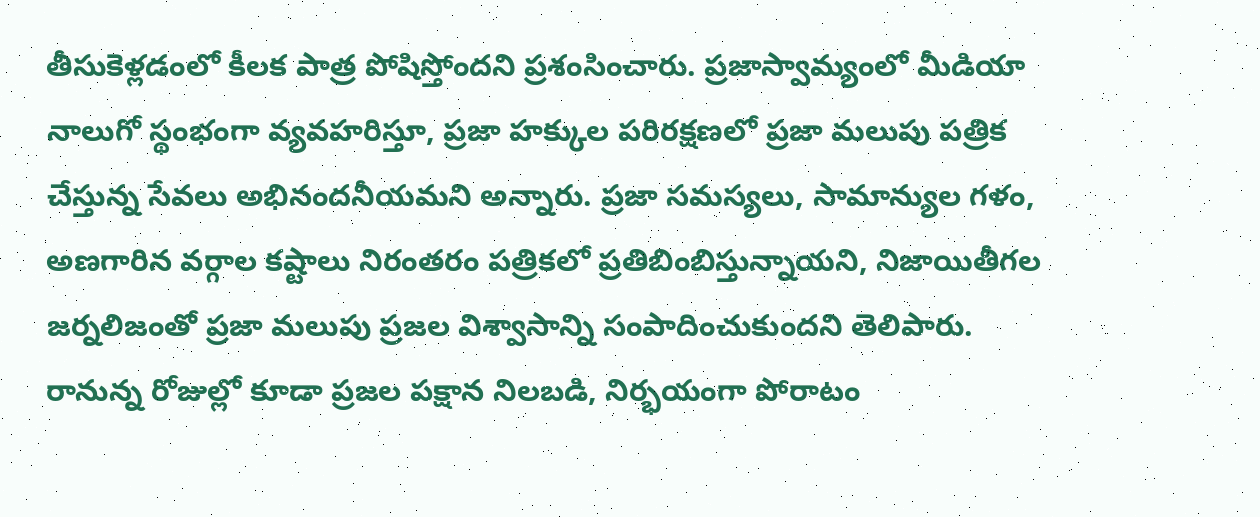తీసుకెళ్లడంలో కీలక పాత్ర పోషిస్తోందని ప్రశంసించారు. ప్రజాస్వామ్యంలో మీడియా నాలుగో స్థంభంగా వ్యవహరిస్తూ, ప్రజా హక్కుల పరిరక్షణలో ప్రజా మలుపు పత్రిక చేస్తున్న సేవలు అభినందనీయమని అన్నారు. ప్రజా సమస్యలు, సామాన్యుల గళం, అణగారిన వర్గాల కష్టాలు నిరంతరం పత్రికలో ప్రతిబింబిస్తున్నాయని, నిజాయితీగల జర్నలిజంతో ప్రజా మలుపు ప్రజల విశ్వాసాన్ని సంపాదించుకుందని తెలిపారు. రానున్న రోజుల్లో కూడా ప్రజల పక్షాన నిలబడి, నిర్భయంగా పోరాటం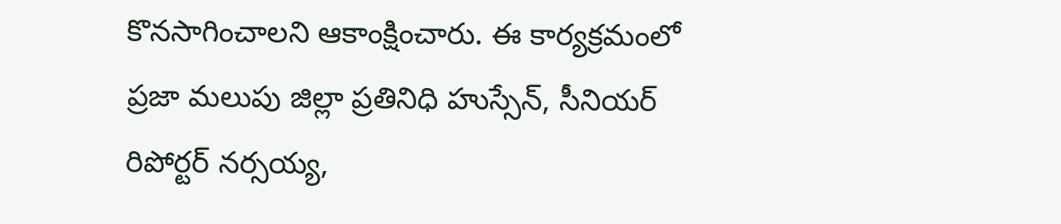కొనసాగించాలని ఆకాంక్షించారు. ఈ కార్యక్రమంలో ప్రజా మలుపు జిల్లా ప్రతినిధి హుస్సేన్, సీనియర్ రిపోర్టర్ నర్సయ్య,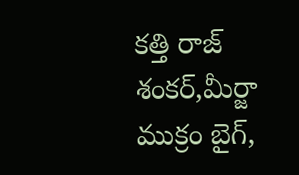కత్తి రాజ్ శంకర్,మీర్జా ముక్రం బైగ్,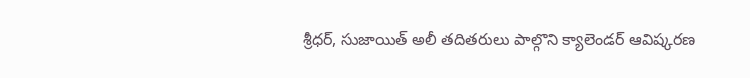శ్రీధర్, సుజాయిత్ అలీ తదితరులు పాల్గొని క్యాలెండర్ ఆవిష్కరణ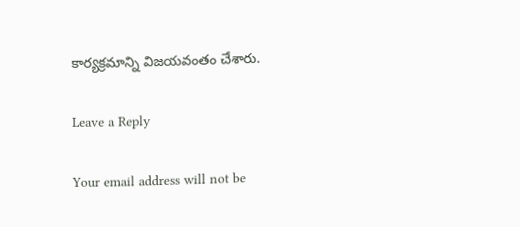కార్యక్రమాన్ని విజయవంతం చేశారు.

Leave a Reply

Your email address will not be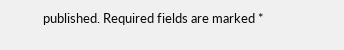published. Required fields are marked *